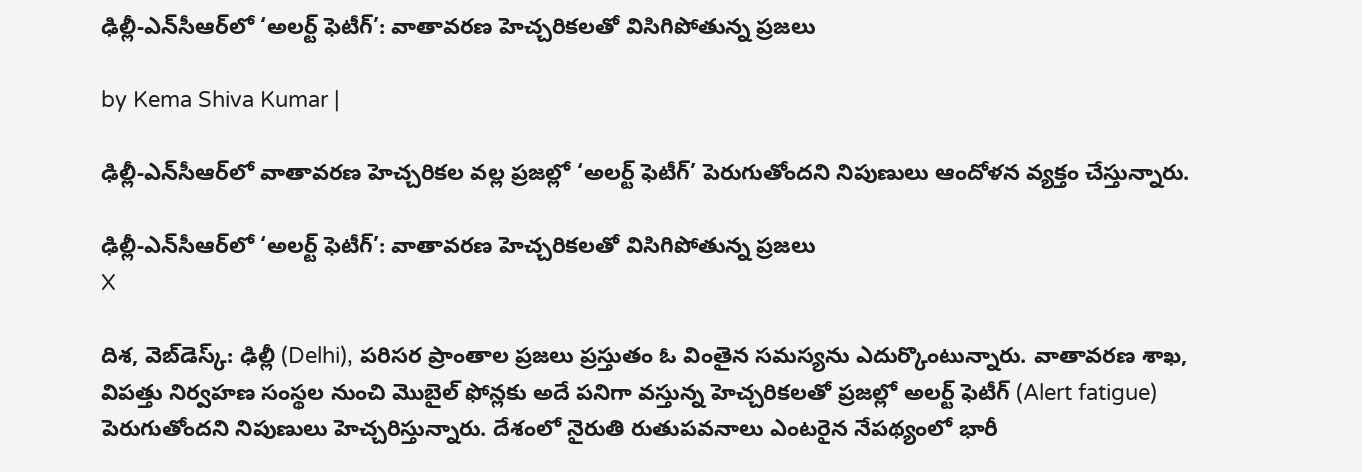ఢిల్లీ-ఎన్‌సీఆర్‌లో ‘అలర్ట్ ఫెటీగ్’: వాతావరణ హెచ్చరికలతో విసిగిపోతున్న ప్రజలు

by Kema Shiva Kumar |

ఢిల్లీ-ఎన్‌సీఆర్‌లో వాతావరణ హెచ్చరికల వల్ల ప్రజల్లో ‘అలర్ట్ ఫెటీగ్’ పెరుగుతోందని నిపుణులు ఆందోళన వ్యక్తం చేస్తున్నారు.

ఢిల్లీ-ఎన్‌సీఆర్‌లో ‘అలర్ట్ ఫెటీగ్’: వాతావరణ హెచ్చరికలతో విసిగిపోతున్న ప్రజలు
X

దిశ, వెబ్‌డెస్క్: ఢిల్లీ (Delhi), పరిసర ప్రాంతాల ప్రజలు ప్రస్తుతం ఓ వింతైన సమస్యను ఎదుర్కొంటున్నారు. వాతావరణ శాఖ, విపత్తు నిర్వహణ సంస్థల నుంచి మొబైల్ ఫోన్లకు అదే పనిగా వస్తున్న హెచ్చరికలతో ప్రజల్లో అలర్ట్ ఫెటీగ్ (Alert fatigue) పెరుగుతోందని నిపుణులు హెచ్చరిస్తున్నారు. దేశంలో నైరుతి రుతుపవనాలు ఎంటరైన నేపథ్యంలో భారీ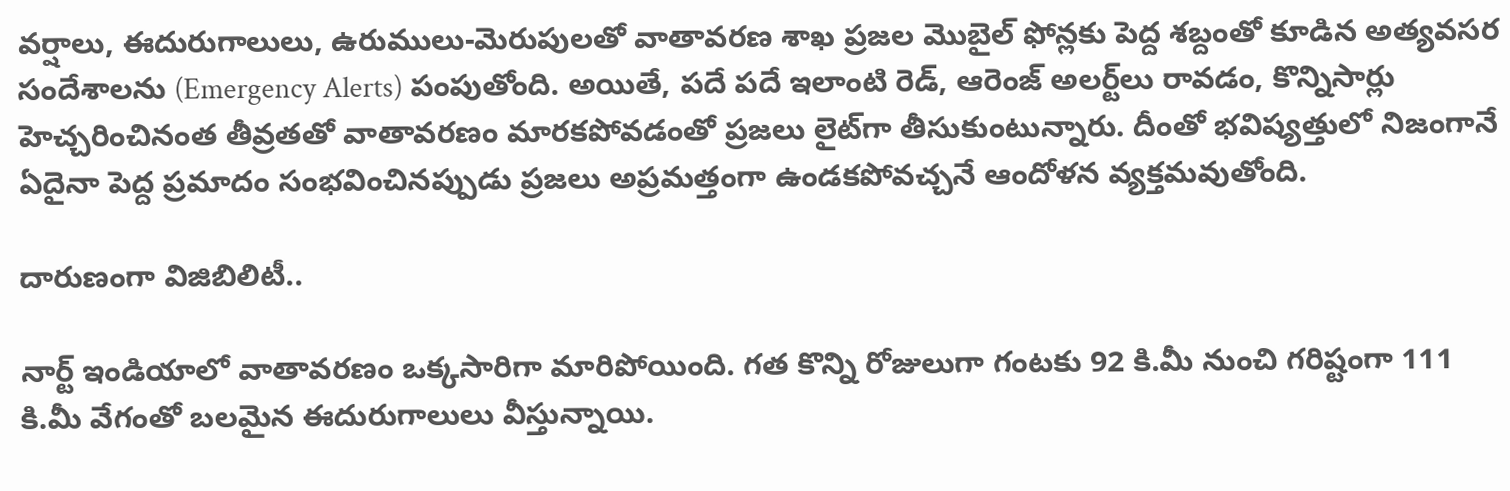వర్షాలు, ఈదురుగాలులు, ఉరుములు-మెరుపులతో వాతావరణ శాఖ ప్రజల మొబైల్ ఫోన్లకు పెద్ద శబ్దంతో కూడిన అత్యవసర సందేశాలను (Emergency Alerts) పంపుతోంది. అయితే, పదే పదే ఇలాంటి రెడ్, ఆరెంజ్ అలర్ట్‌లు రావడం, కొన్నిసార్లు హెచ్చరించినంత తీవ్రతతో వాతావరణం మారకపోవడంతో ప్రజలు లైట్‌గా తీసుకుంటున్నారు. దీంతో భవిష్యత్తులో నిజంగానే ఏదైనా పెద్ద ప్రమాదం సంభవించినప్పుడు ప్రజలు అప్రమత్తంగా ఉండకపోవచ్చనే ఆందోళన వ్యక్తమవుతోంది.

దారుణంగా విజిబిలిటీ..

నార్ట్ ఇండియాలో వాతావరణం ఒక్కసారిగా మారిపోయింది. గత కొన్ని రోజులుగా గంటకు 92 కి.మీ నుంచి గరిష్టంగా 111 కి.మీ వేగంతో బలమైన ఈదురుగాలులు వీస్తున్నాయి.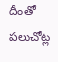దీంతో పలుచోట్ల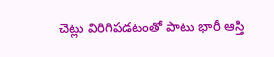చెట్లు విరిగిపడటంతో పాటు భారీ ఆస్తి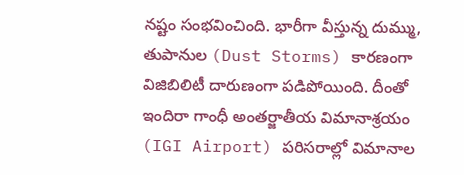నష్టం సంభవించింది. భారీగా వీస్తున్న దుమ్ము, తుపానుల (Dust Storms) కారణంగా విజిబిలిటీ దారుణంగా పడిపోయింది. దీంతో ఇందిరా గాంధీ అంతర్జాతీయ విమానాశ్రయం (IGI Airport) పరిసరాల్లో విమానాల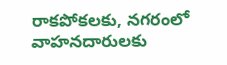రాకపోకలకు, నగరంలో వాహనదారులకు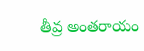తీవ్ర అంతరాయం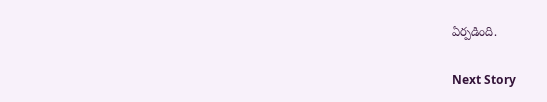ఏర్పడింది.

Next Story